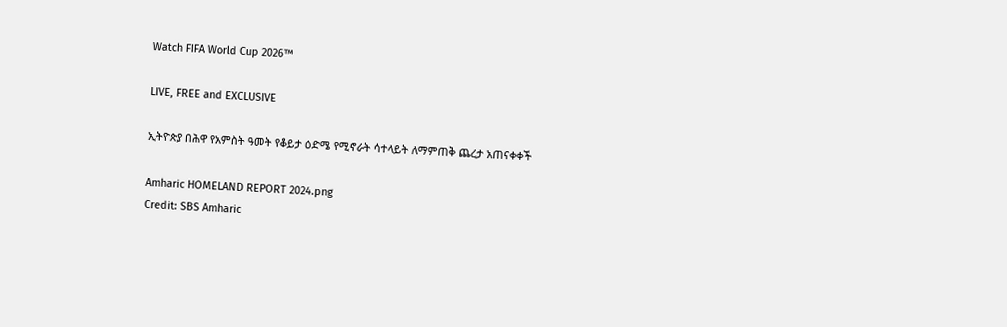Watch FIFA World Cup 2026™

LIVE, FREE and EXCLUSIVE

ኢትዮጵያ በሕዋ የአምስት ዓመት የቆይታ ዕድሜ የሚኖራት ሳተላይት ለማምጠቅ ጨረታ አጠናቀቀች

Amharic HOMELAND REPORT 2024.png
Credit: SBS Amharic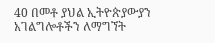40 በመቶ ያህል ኢትዮጵያውያን አገልግሎቶችን ለማግኘት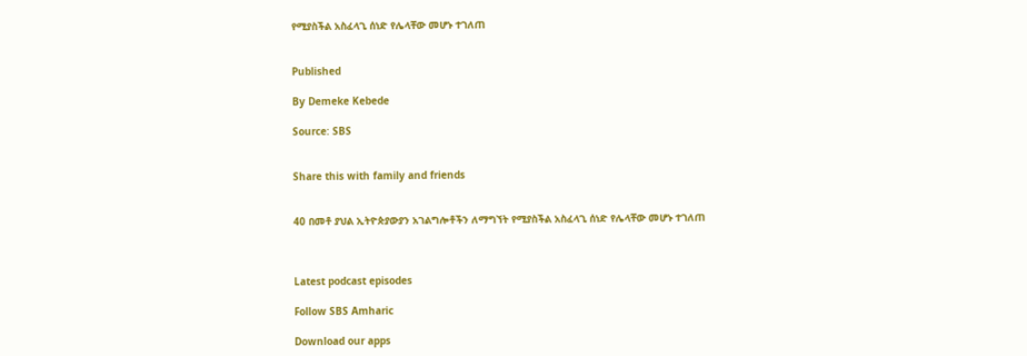የሚያስችል አስፈላጊ ሰነድ የሌላቸው መሆኑ ተገለጠ


Published

By Demeke Kebede

Source: SBS


Share this with family and friends


40 በመቶ ያህል ኢትዮጵያውያን አገልግሎቶችን ለማግኘት የሚያስችል አስፈላጊ ሰነድ የሌላቸው መሆኑ ተገለጠ



Latest podcast episodes

Follow SBS Amharic

Download our apps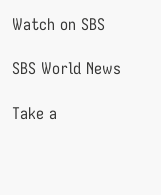Watch on SBS

SBS World News

Take a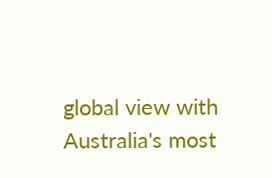global view with Australia's most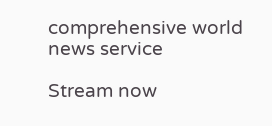comprehensive world news service

Stream now